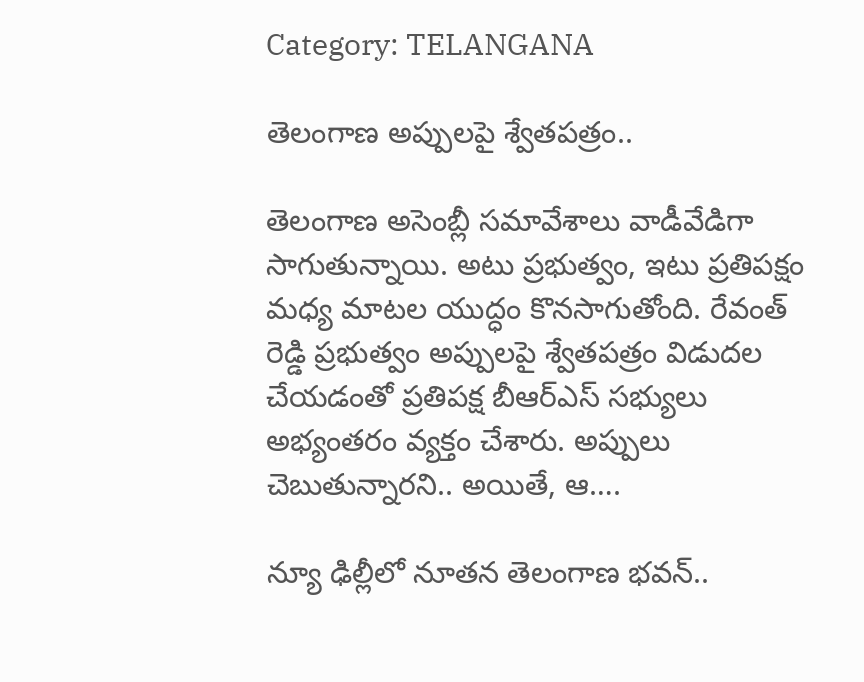Category: TELANGANA

తెలంగాణ అప్పులపై శ్వేతపత్రం..

తెలంగాణ అసెంబ్లీ సమావేశాలు వాడీవేడిగా సాగుతున్నాయి. అటు ప్రభుత్వం, ఇటు ప్రతిపక్షం మధ్య మాటల యుద్ధం కొనసాగుతోంది. రేవంత్ రెడ్డి ప్రభుత్వం అప్పులపై శ్వేతపత్రం విడుదల చేయడంతో ప్రతిపక్ష బీఆర్ఎస్ సభ్యులు అభ్యంతరం వ్యక్తం చేశారు. అప్పులు చెబుతున్నారని.. అయితే, ఆ….

న్యూ ఢిల్లీలో నూతన తెలంగాణ భవన్..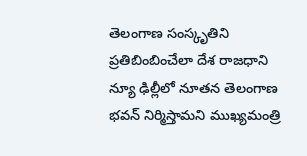తెలంగాణ సంస్కృతిని ప్రతిబింబించేలా దేశ రాజధాని న్యూ ఢిల్లీలో నూతన తెలంగాణ భవన్ నిర్మిస్తామని ముఖ్యమంత్రి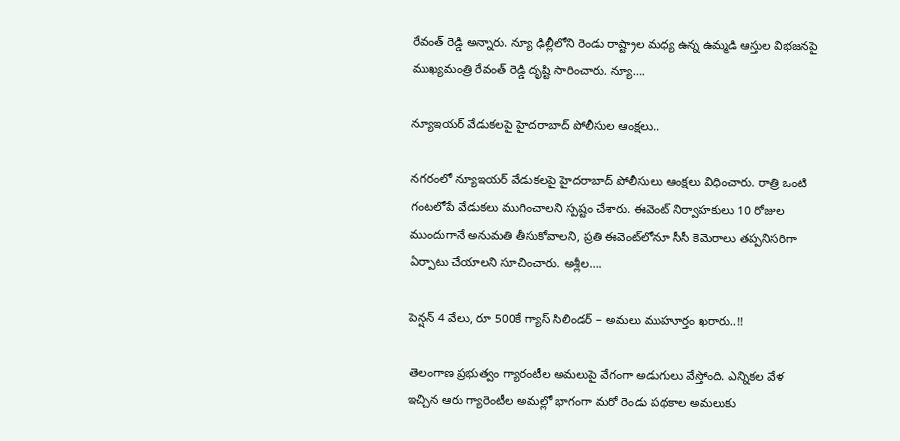రేవంత్ రెడ్డి అన్నారు. న్యూ ఢిల్లీలోని రెండు రాష్ట్రాల మధ్య ఉన్న ఉమ్మడి ఆస్తుల విభజనపై ముఖ్యమంత్రి రేవంత్ రెడ్డి దృష్టి సారించారు. న్యూ….

న్యూఇయర్ వేడుకలపై హైదరాబాద్ పోలీసుల ఆంక్షలు..

నగరంలో న్యూఇయర్ వేడుకలపై హైదరాబాద్ పోలీసులు ఆంక్షలు విధించారు. రాత్రి ఒంటి గంటలోపే వేడుకలు ముగించాలని స్పష్టం చేశారు. ఈవెంట్ నిర్వాహకులు 10 రోజుల ముందుగానే అనుమతి తీసుకోవాలని, ప్రతి ఈవెంట్‌లోనూ సీసీ కెమెరాలు తప్పనిసరిగా ఏర్పాటు చేయాలని సూచించారు. అశ్లీల….

పెన్షన్ 4 వేలు, రూ 500కే గ్యాస్ సిలిండర్ – అమలు ముహూర్తం ఖరారు..!!

తెలంగాణ ప్రభుత్వం గ్యారంటీల అమలుపై వేగంగా అడుగులు వేస్తోంది. ఎన్నికల వేళ ఇచ్చిన ఆరు గ్యారెంటీల అమల్లో భాగంగా మరో రెండు పథకాల అమలుకు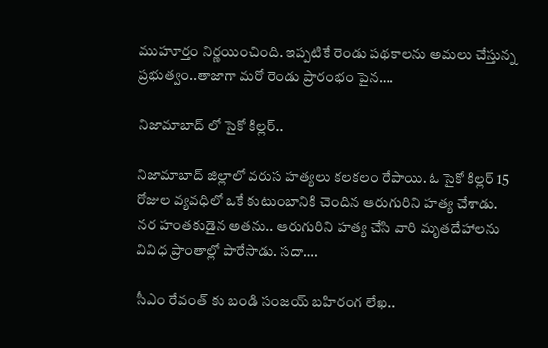ముహూర్తం నిర్ణయించింది. ఇప్పటికే రెండు పథకాలను అమలు చేస్తున్న ప్రభుత్వం..తాజాగా మరో రెండు ప్రారంభం పైన….

నిజామాబాద్ లో సైకో కిల్లర్..

నిజామాబాద్ జిల్లాలో వరుస హత్యలు కలకలం రేపాయి. ఓ సైకో కిల్లర్ 15 రోజుల వ్యవధిలో ఒకే కుటుంబానికి చెందిన ఆరుగురిని హత్య చేశాడు. నర హంతకుడైన అతను.. ఆరుగురిని హత్య చేసి వారి మృతదేహాలను వివిధ ప్రాంతాల్లో పారేసాడు. సదా….

సీఎం రేవంత్ కు బండి సంజయ్ బహిరంగ లేఖ..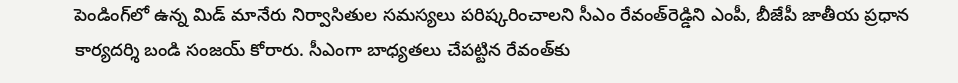పెండింగ్‌లో ఉన్న మిడ్‌ మానేరు నిర్వాసితుల సమస్యలు పరిష్కరించాలని సీఎం రేవంత్‌రెడ్డిని ఎంపీ, బీజేపీ జాతీయ ప్రధాన కార్యదర్శి బండి సంజయ్‌ కోరారు. సీఎంగా బాధ్యతలు చేపట్టిన రేవంత్‌కు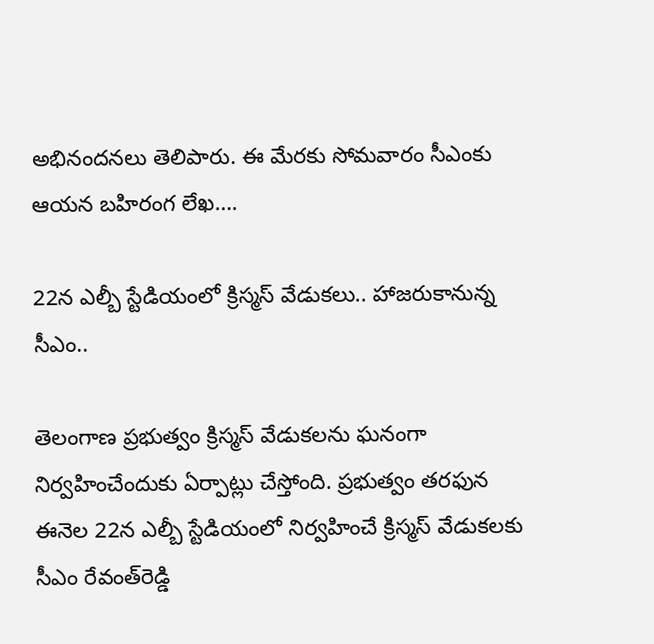అభినందనలు తెలిపారు. ఈ మేరకు సోమవారం సీఎంకు ఆయన బహిరంగ లేఖ….

22న ఎల్బీ స్టేడియంలో క్రిస్మస్‌ వేడుకలు.. హాజరుకానున్న సీఎం..

తెలంగాణ ప్రభుత్వం క్రిస్మస్‌ వేడుకలను ఘనంగా నిర్వహించేందుకు ఏర్పాట్లు చేస్తోంది. ప్రభుత్వం తరఫున ఈనెల 22న ఎల్బీ స్టేడియంలో నిర్వహించే క్రిస్మస్‌ వేడుకలకు సీఎం రేవంత్‌రెడ్డి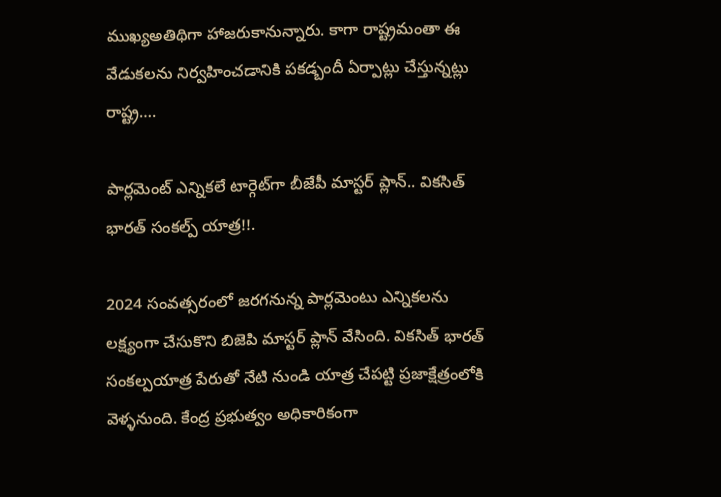ముఖ్యఅతిథిగా హాజరుకానున్నారు. కాగా రాష్ట్రమంతా ఈ వేడుకలను నిర్వహించడానికి పకడ్బందీ ఏర్పాట్లు చేస్తున్నట్లు రాష్ట్ర….

పార్లమెంట్ ఎన్నికలే టార్గెట్‌గా బీజేపీ మాస్టర్ ప్లాన్.. వికసిత్ భారత్ సంకల్ప్ యాత్ర!!.

2024 సంవత్సరంలో జరగనున్న పార్లమెంటు ఎన్నికలను లక్ష్యంగా చేసుకొని బిజెపి మాస్టర్ ప్లాన్ వేసింది. వికసిత్ భారత్ సంకల్పయాత్ర పేరుతో నేటి నుండి యాత్ర చేపట్టి ప్రజాక్షేత్రంలోకి వెళ్ళనుంది. కేంద్ర ప్రభుత్వం అధికారికంగా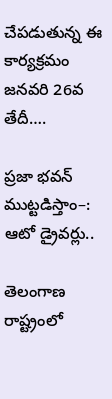చేపడుతున్న ఈ కార్యక్రమం జనవరి 26వ తేదీ….

ప్రజా భవన్ ముట్టడిస్తాం–: ఆటో డ్రైవర్లు..

తెలంగాణ రాష్ట్రంలో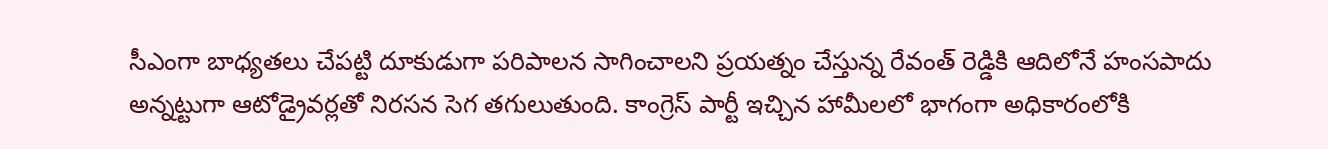సీఎంగా బాధ్యతలు చేపట్టి దూకుడుగా పరిపాలన సాగించాలని ప్రయత్నం చేస్తున్న రేవంత్ రెడ్డికి ఆదిలోనే హంసపాదు అన్నట్టుగా ఆటోడ్రైవర్లతో నిరసన సెగ తగులుతుంది. కాంగ్రెస్ పార్టీ ఇచ్చిన హామీలలో భాగంగా అధికారంలోకి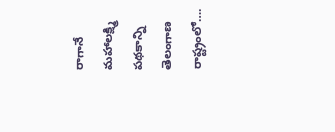రాగానే మహాలక్ష్మి పథకాన్ని తెలంగాణ రాష్ట్రంలో….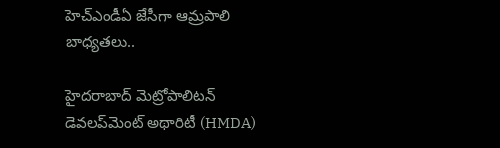హెచ్ఎండీఏ జేసీగా ఆమ్రపాలి బాధ్యతలు..

హైదరాబాద్ మెట్రోపాలిటన్ డెవలప్‌మెంట్ అథారిటీ (HMDA)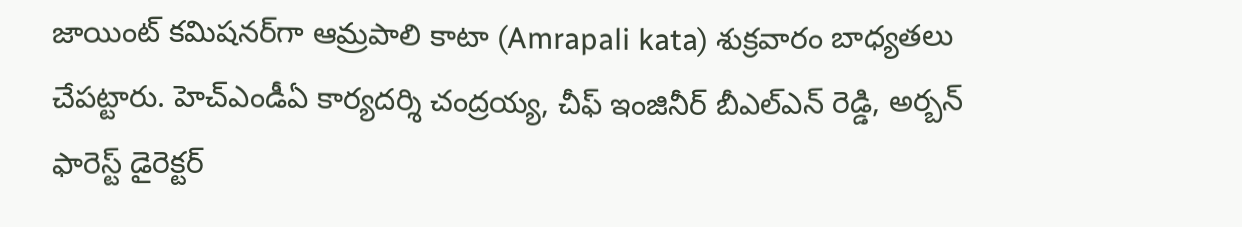జాయింట్ కమిషనర్‌గా ఆమ్రపాలి కాటా (Amrapali kata) శుక్రవారం బాధ్యతలు చేపట్టారు. హెచ్ఎండీఏ కార్యదర్శి చంద్రయ్య, చీఫ్ ఇంజినీర్ బీఎల్ఎన్ రెడ్డి, అర్బన్ ఫారెస్ట్ డైరెక్టర్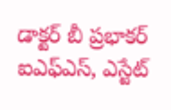డాక్టర్ బీ ప్రభాకర్ ఐఎఫ్ఎస్, ఎస్టేట్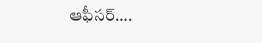ఆఫీసర్….